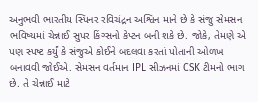અનુભવી ભારતીય સ્પિનર રવિચંદ્રન અશ્વિન માને છે કે સંજુ સેમસન ભવિષ્યમાં ચેન્નાઈ સુપર કિંગ્સનો કેપ્ટન બની શકે છે. જોકે, તેમણે એ પણ સ્પષ્ટ કર્યું કે સંજુએ કોઈને બદલવા કરતાં પોતાની ઓળખ બનાવવી જોઈએ. સેમસન વર્તમાન IPL સીઝનમાં CSK ટીમનો ભાગ છે. તે ચેન્નાઈ માટે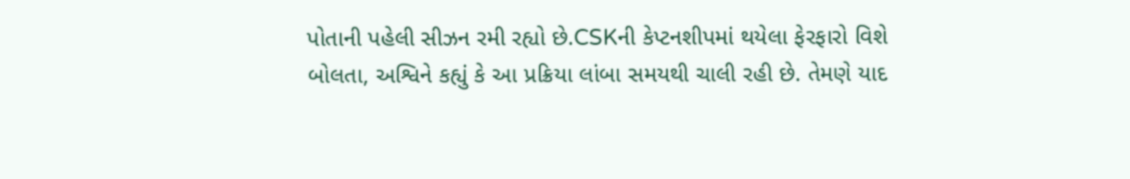પોતાની પહેલી સીઝન રમી રહ્યો છે.CSKની કેપ્ટનશીપમાં થયેલા ફેરફારો વિશે બોલતા, અશ્વિને કહ્યું કે આ પ્રક્રિયા લાંબા સમયથી ચાલી રહી છે. તેમણે યાદ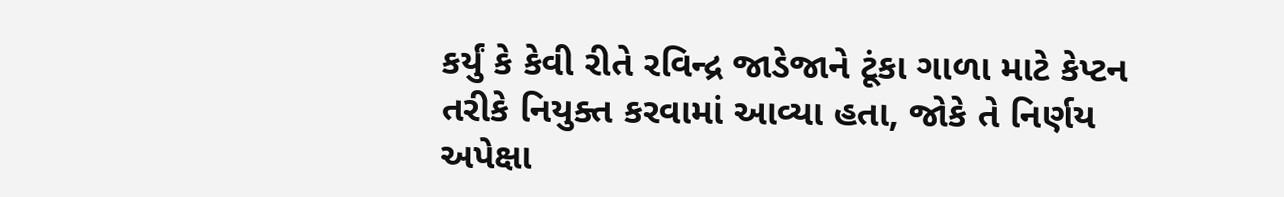કર્યું કે કેવી રીતે રવિન્દ્ર જાડેજાને ટૂંકા ગાળા માટે કેપ્ટન તરીકે નિયુક્ત કરવામાં આવ્યા હતા, જોકે તે નિર્ણય અપેક્ષા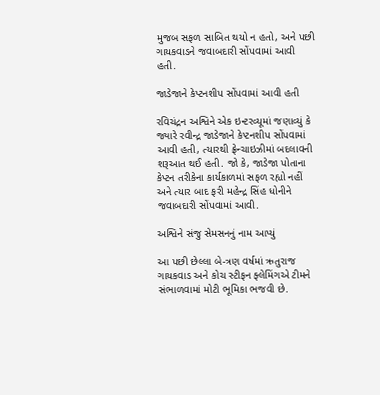મુજબ સફળ સાબિત થયો ન હતો, અને પછી ગાયકવાડને જવાબદારી સોંપવામાં આવી હતી.

જાડેજાને કેપ્ટનશીપ સોંપવામાં આવી હતી

રવિચંદ્રન અશ્વિને એક ઇન્ટરવ્યૂમાં જણાવ્યું કે  જ્યારે રવીન્દ્ર જાડેજાને કેપ્ટનશીપ સોંપવામાં આવી હતી, ત્યારથી ફ્રેન્ચાઇઝીમાં બદલાવની શરૂઆત થઈ હતી. જો કે, જાડેજા પોતાના કેપ્ટન તરીકેના કાર્યકાળમાં સફળ રહ્યો નહીં અને ત્યાર બાદ ફરી મહેન્દ્ર સિંહ ધોનીને જવાબદારી સોંપવામાં આવી.

અશ્વિને સંજુ સેમસનનું નામ આપ્યું

આ પછી છેલ્લા બે-ત્રણ વર્ષમાં ઋતુરાજ ગાયકવાડ અને કોચ સ્ટીફન ફ્લેમિંગએ ટીમને સંભાળવામાં મોટી ભૂમિકા ભજવી છે.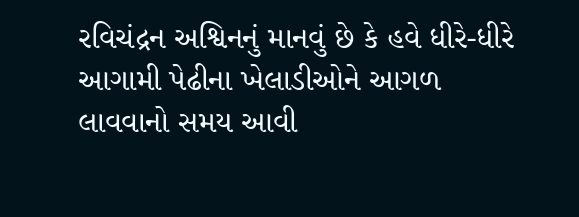રવિચંદ્રન અશ્વિનનું માનવું છે કે હવે ધીરે-ધીરે આગામી પેઢીના ખેલાડીઓને આગળ લાવવાનો સમય આવી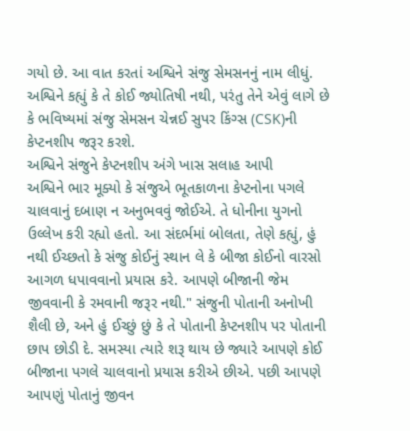ગયો છે. આ વાત કરતાં અશ્વિને સંજુ સેમસનનું નામ લીધું. અશ્વિને કહ્યું કે તે કોઈ જ્યોતિષી નથી, પરંતુ તેને એવું લાગે છે કે ભવિષ્યમાં સંજુ સેમસન ચેન્નઈ સુપર કિંગ્સ (CSK)ની કેપ્ટનશીપ જરૂર કરશે.
અશ્વિને સંજુને કેપ્ટનશીપ અંગે ખાસ સલાહ આપી
અશ્વિને ભાર મૂક્યો કે સંજુએ ભૂતકાળના કેપ્ટનોના પગલે ચાલવાનું દબાણ ન અનુભવવું જોઈએ. તે ધોનીના યુગનો ઉલ્લેખ કરી રહ્યો હતો. આ સંદર્ભમાં બોલતા, તેણે કહ્યું, હું નથી ઈચ્છતો કે સંજુ કોઈનું સ્થાન લે કે બીજા કોઈનો વારસો આગળ ધપાવવાનો પ્રયાસ કરે. આપણે બીજાની જેમ જીવવાની કે રમવાની જરૂર નથી." સંજુની પોતાની અનોખી શૈલી છે, અને હું ઈચ્છું છું કે તે પોતાની કેપ્ટનશીપ પર પોતાની છાપ છોડી દે. સમસ્યા ત્યારે શરૂ થાય છે જ્યારે આપણે કોઈ બીજાના પગલે ચાલવાનો પ્રયાસ કરીએ છીએ. પછી આપણે આપણું પોતાનું જીવન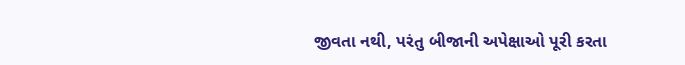જીવતા નથી, પરંતુ બીજાની અપેક્ષાઓ પૂરી કરતા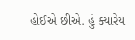હોઈએ છીએ. હું ક્યારેય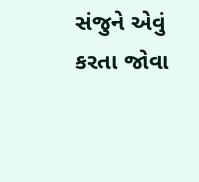સંજુને એવું કરતા જોવા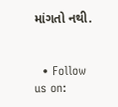માંગતો નથી.


  • Follow us on: